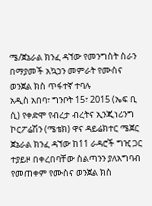ሜ/ጀኔራል ክንፈ ዳኘው የመንግስት ስራን በማያመች አኳኃን መምራት የሙስና ወንጀል ክስ ጥፋተኛ ተባሉ
አዲስ አበባ፣ ግንቦት 15፣ 2015 (ኤፍ ቢ ሲ) የቀድሞ የብረታ ብረትና ኢንጂነሪንግ ኮርፖሬሽን (ሜቴክ) ዋና ዳይሬክተር ሜጀር ጀኔራል ክንፈ ዳኘው ከ11 ራዳሮች ግዢ ጋር ተያይዞ በቀረበባቸው ስልጣንን ያለአግባብ የመጠቀም የሙስና ወንጀል ክስ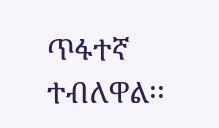ጥፋተኛ ተብለዋል፡፡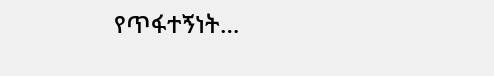የጥፋተኝነት…